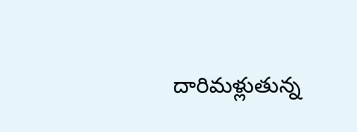దారిమళ్లుతున్న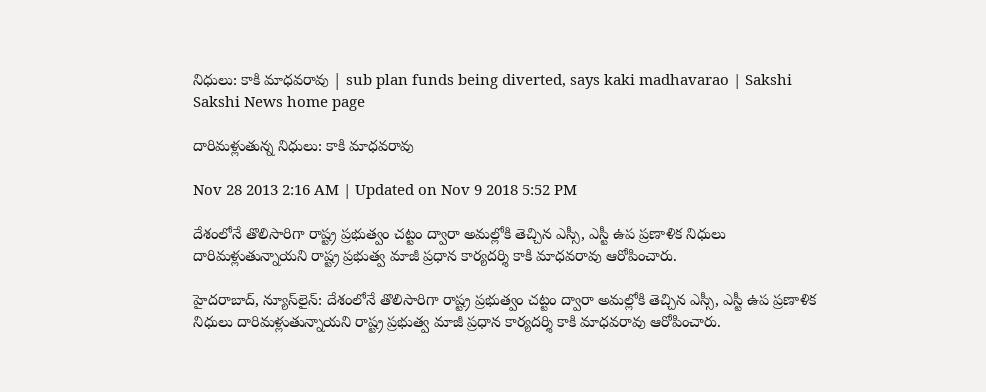నిధులు: కాకి మాధవరావు | sub plan funds being diverted, says kaki madhavarao | Sakshi
Sakshi News home page

దారిమళ్లుతున్న నిధులు: కాకి మాధవరావు

Nov 28 2013 2:16 AM | Updated on Nov 9 2018 5:52 PM

దేశంలోనే తొలిసారిగా రాష్ట్ర ప్రభుత్వం చట్టం ద్వారా అమల్లోకి తెచ్చిన ఎస్సీ, ఎస్టీ ఉప ప్రణాళిక నిధులు దారిమళ్లుతున్నాయని రాష్ట్ర ప్రభుత్వ మాజీ ప్రధాన కార్యదర్శి కాకి మాధవరావు ఆరోపించారు.

హైదరాబాద్, న్యూస్‌లైన్: దేశంలోనే తొలిసారిగా రాష్ట్ర ప్రభుత్వం చట్టం ద్వారా అమల్లోకి తెచ్చిన ఎస్సీ, ఎస్టీ ఉప ప్రణాళిక నిధులు దారిమళ్లుతున్నాయని రాష్ట్ర ప్రభుత్వ మాజీ ప్రధాన కార్యదర్శి కాకి మాధవరావు ఆరోపించారు.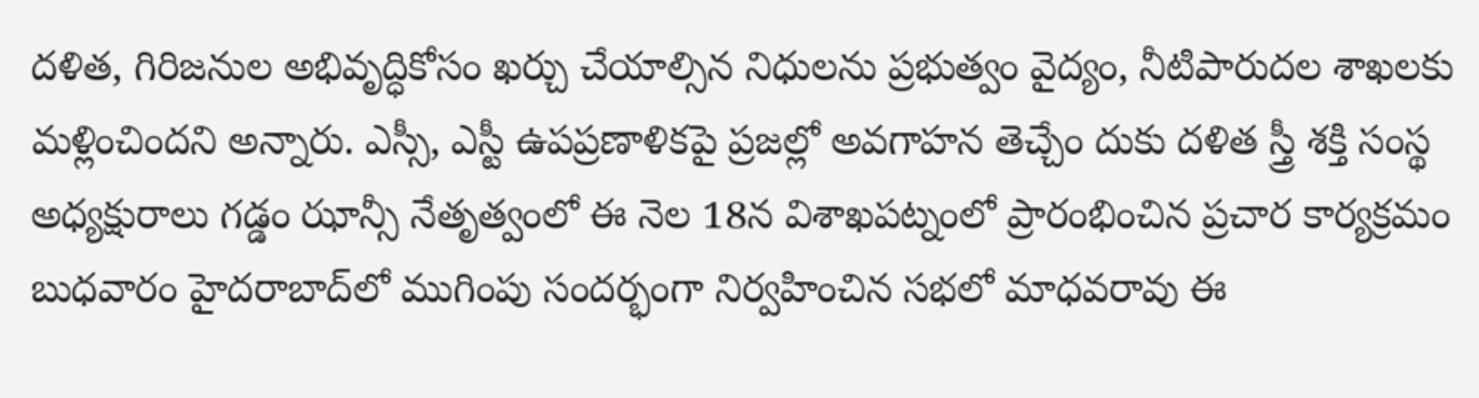దళిత, గిరిజనుల అభివృద్ధికోసం ఖర్చు చేయాల్సిన నిధులను ప్రభుత్వం వైద్యం, నీటిపారుదల శాఖలకు మళ్లించిందని అన్నారు. ఎస్సీ, ఎస్టీ ఉపప్రణాళికపై ప్రజల్లో అవగాహన తెచ్చేం దుకు దళిత స్త్రీ శక్తి సంస్థ అధ్యక్షురాలు గడ్డం ఝాన్సీ నేతృత్వంలో ఈ నెల 18న విశాఖపట్నంలో ప్రారంభించిన ప్రచార కార్యక్రమం బుధవారం హైదరాబాద్‌లో ముగింపు సందర్భంగా నిర్వహించిన సభలో మాధవరావు ఈ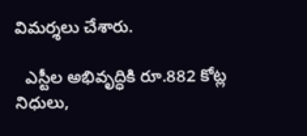విమర్శలు చేశారు.

  ఎస్టీల అభివృద్ధికి రూ.882 కోట్ల నిధులు,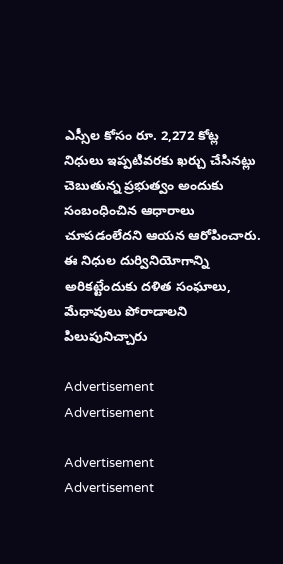ఎస్సీల కోసం రూ. 2,272 కోట్ల నిధులు ఇప్పటివరకు ఖర్చు చేసినట్లు  చెబుతున్న ప్రభుత్వం అందుకు సంబంధించిన ఆధారాలు చూపడంలేదని ఆయన ఆరోపించారు. ఈ నిధుల దుర్వినియోగాన్ని అరికట్టేందుకు దళిత సంఘాలు, మేధావులు పోరాడాలని  పిలుపునిచ్చారు

Advertisement
Advertisement

Advertisement
Advertisement